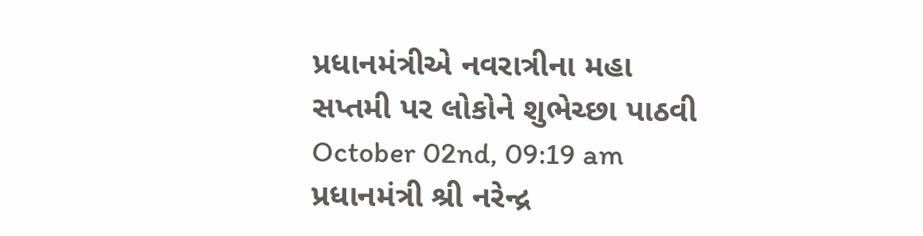પ્રધાનમંત્રીએ નવરાત્રીના મહા સપ્તમી પર લોકોને શુભેચ્છા પાઠવી
October 02nd, 09:19 am
પ્રધાનમંત્રી શ્રી નરેન્દ્ર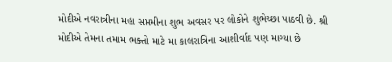મોદીએ નવરાત્રીના મહા સપ્તમીના શુભ અવસર પર લોકોને શુભેચ્છા પાઠવી છે. શ્રી મોદીએ તેમના તમામ ભક્તો માટે મા કાલરાત્રિના આશીર્વાદ પણ માગ્યા છે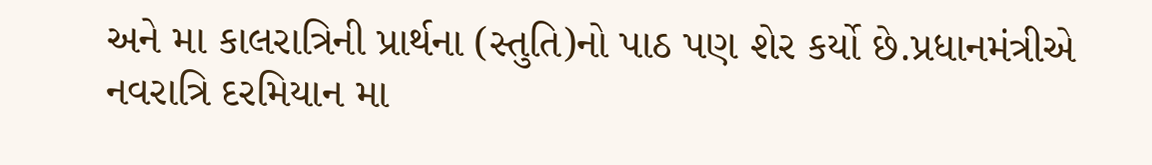અને મા કાલરાત્રિની પ્રાર્થના (સ્તુતિ)નો પાઠ પણ શેર કર્યો છે.પ્રધાનમંત્રીએ નવરાત્રિ દરમિયાન મા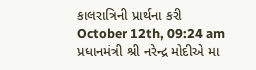કાલરાત્રિની પ્રાર્થના કરી
October 12th, 09:24 am
પ્રધાનમંત્રી શ્રી નરેન્દ્ર મોદીએ મા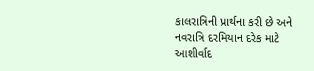કાલરાત્રિની પ્રાર્થના કરી છે અને નવરાત્રિ દરમિયાન દરેક માટે આશીર્વાદ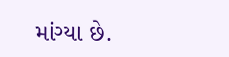માંગ્યા છે.